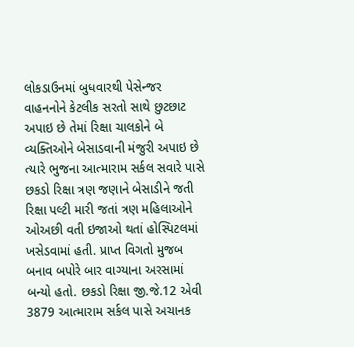લોકડાઉનમાં બુધવારથી પેસેન્જર વાહનનોને કેટલીક સરતો સાથે છુટછાટ અપાઇ છે તેમાં રિક્ષા ચાલકોને બે વ્યક્તિઓને બેસાડવાની મંજુરી અપાઇ છે ત્યારે ભુજના આત્મારામ સર્કલ સવારે પાસે છકડો રિક્ષા ત્રણ જણાને બેસાડીને જતી રિક્ષા પલ્ટી મારી જતાં ત્રણ મહિલાઓને ઓઅછી વતી ઇજાઓ થતાં હોસ્પિટલમાં ખસેડવામાં હતી. પ્રાપ્ત વિગતો મુજબ બનાવ બપોરે બાર વાગ્યાના અરસામાં બન્યો હતો. છકડો રિક્ષા જી.જે.12 એવી 3879 આત્મારામ સર્કલ પાસે અચાનક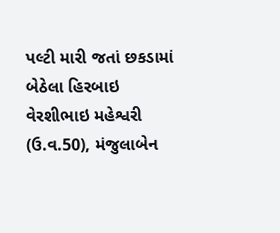પલ્ટી મારી જતાં છકડામાં બેઠેલા હિરબાઇ વેરશીભાઇ મહેશ્વરી (ઉ.વ.50), મંજુલાબેન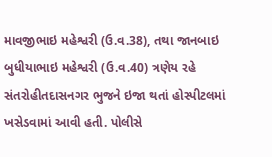માવજીભાઇ મહેશ્વરી (ઉ.વ.38), તથા જાનબાઇ બુધીયાભાઇ મહેશ્વરી (ઉ.વ.40) ત્રણેય રહે સંતરોહીતદાસનગર ભુજને ઇજા થતાં હોસ્પીટલમાં ખસેડવામાં આવી હતી. પોલીસે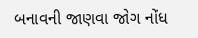બનાવની જાણવા જોગ નોંધ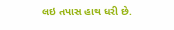લઇ તપાસ હાથ ધરી છે.